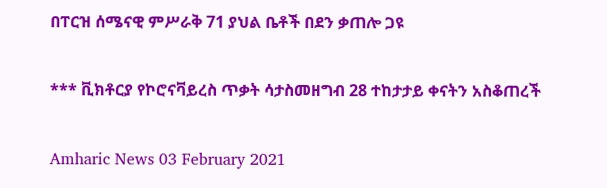በፐርዝ ሰሜናዊ ምሥራቅ 71 ያህል ቤቶች በደን ቃጠሎ ጋዩ

*** ቪክቶርያ የኮሮናቫይረስ ጥቃት ሳታስመዘግብ 28 ተከታታይ ቀናትን አስቆጠረች

Amharic News 03 February 2021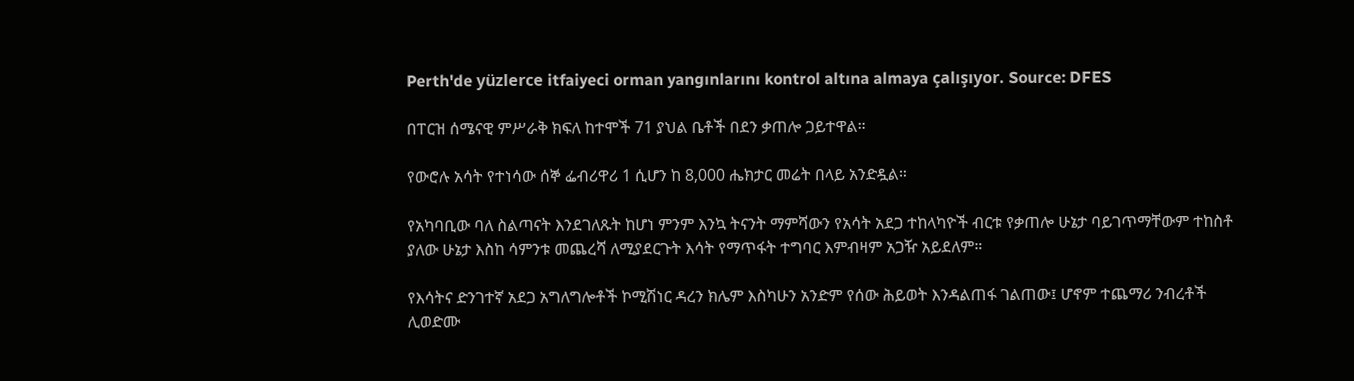Perth'de yüzlerce itfaiyeci orman yangınlarını kontrol altına almaya çalışıyor. Source: DFES

በፐርዝ ሰሜናዊ ምሥራቅ ክፍለ ከተሞች 71 ያህል ቤቶች በደን ቃጠሎ ጋይተዋል።

የውሮሉ አሳት የተነሳው ሰኞ ፌብሪዋሪ 1 ሲሆን ከ 8,000 ሔክታር መሬት በላይ አንድዷል።

የአካባቢው ባለ ስልጣናት እንደገለጹት ከሆነ ምንም እንኳ ትናንት ማምሻውን የአሳት አደጋ ተከላካዮች ብርቱ የቃጠሎ ሁኔታ ባይገጥማቸውም ተከስቶ ያለው ሁኔታ እስከ ሳምንቱ መጨረሻ ለሚያደርጉት እሳት የማጥፋት ተግባር እምብዛም አጋዥ አይደለም።

የእሳትና ድንገተኛ አደጋ አግለግሎቶች ኮሚሽነር ዳረን ክሌም እስካሁን አንድም የሰው ሕይወት እንዳልጠፋ ገልጠው፤ ሆኖም ተጨማሪ ንብረቶች ሊወድሙ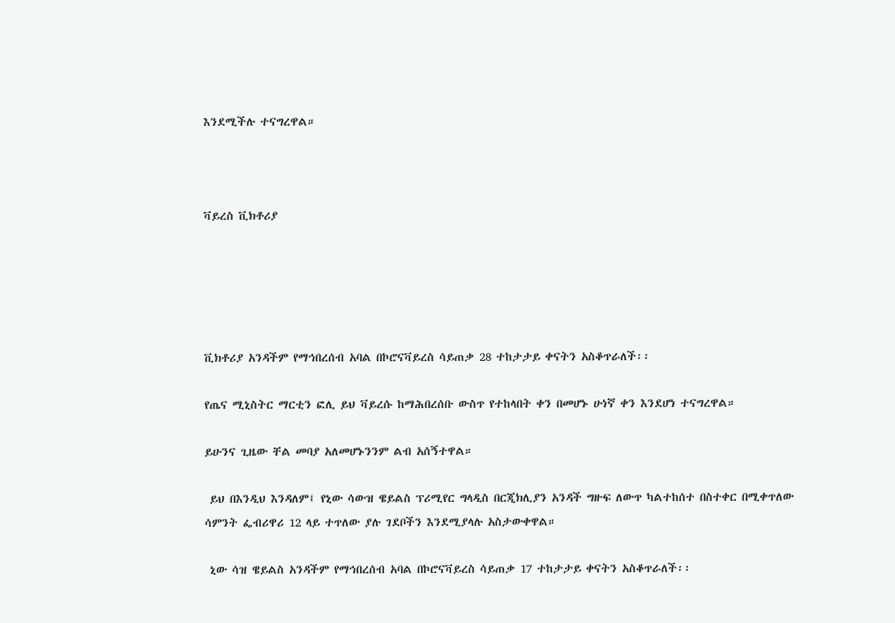እንደሚችሉ ተናግረዋል።



ቫይረስ ቪክቶሪያ





ቪክቶሪያ አንዳችም የማኅበረሰብ አባል በኮሮናቫይረስ ሳይጠቃ 28 ተከታታይ ቀናትን አስቆጥራለች፡፡

የጤና ሚኒስትር ማርቲን ፎሊ ይህ ቫይረሱ ከማሕበረሰቡ ውስጥ የተከላበት ቀን በመሆኑ ሁነኛ ቀን እንደሆነ ተናግረዋል።

ይሁንና ጊዜው ቸል መባያ አለመሆኑንንም ልብ አሰኝተዋል።

 ይህ በእንዲህ እንዳለም፤ የኒው ሳውዝ ዌይልስ ፕሪሚየር ግላዲስ በርጂክሊያን አንዳች ግዙፍ ለውጥ ካልተከሰተ በስተቀር በሚቀጥለው ሳምንት ፌብሪዋሪ 12 ላይ ተጥለው ያሉ ገደቦችን እንደሚያላሉ አስታውቀዋል።

 ኒው ሳዝ ዌይልስ አንዳችም የማኅበረሰብ አባል በኮሮናቫይረስ ሳይጠቃ 17 ተከታታይ ቀናትን አስቆጥራለች፡፡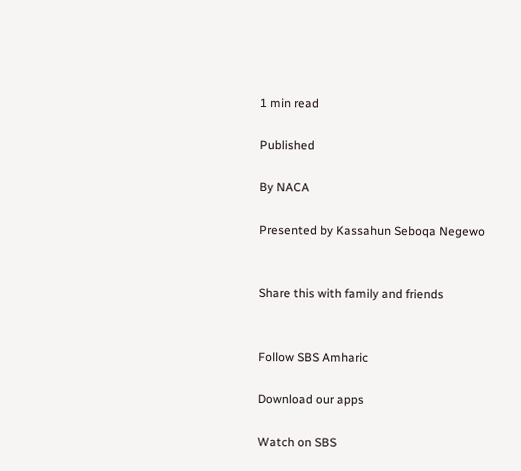1 min read

Published

By NACA

Presented by Kassahun Seboqa Negewo


Share this with family and friends


Follow SBS Amharic

Download our apps

Watch on SBS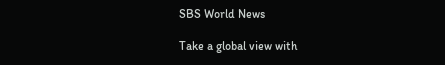SBS World News

Take a global view with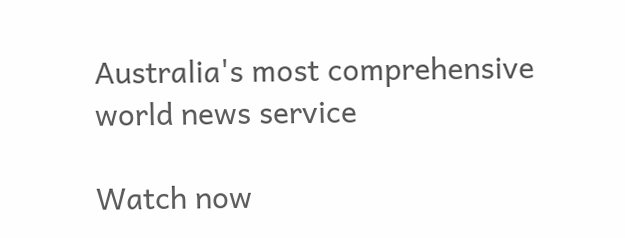Australia's most comprehensive world news service

Watch now